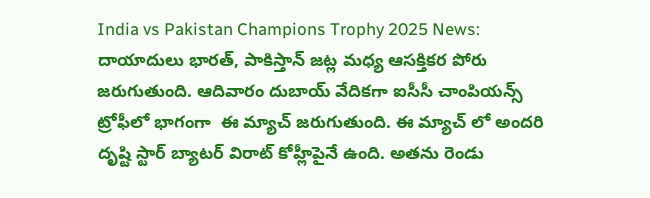India vs Pakistan Champions Trophy 2025 News: దాయాదులు భారత్, పాకిస్తాన్ జట్ల మధ్య ఆసక్తికర పోరు జరుగుతుంది. ఆదివారం దుబాయ్ వేదిక‌గా ఐసీసీ చాంపియ‌న్స్ ట్రోఫీలో భాగంగా  ఈ మ్యాచ్ జ‌రుగుతుంది. ఈ మ్యాచ్ లో అంద‌రి దృష్టి స్టార్ బ్యాట‌ర్ విరాట్ కోహ్లీపైనే ఉంది. అత‌ను రెండు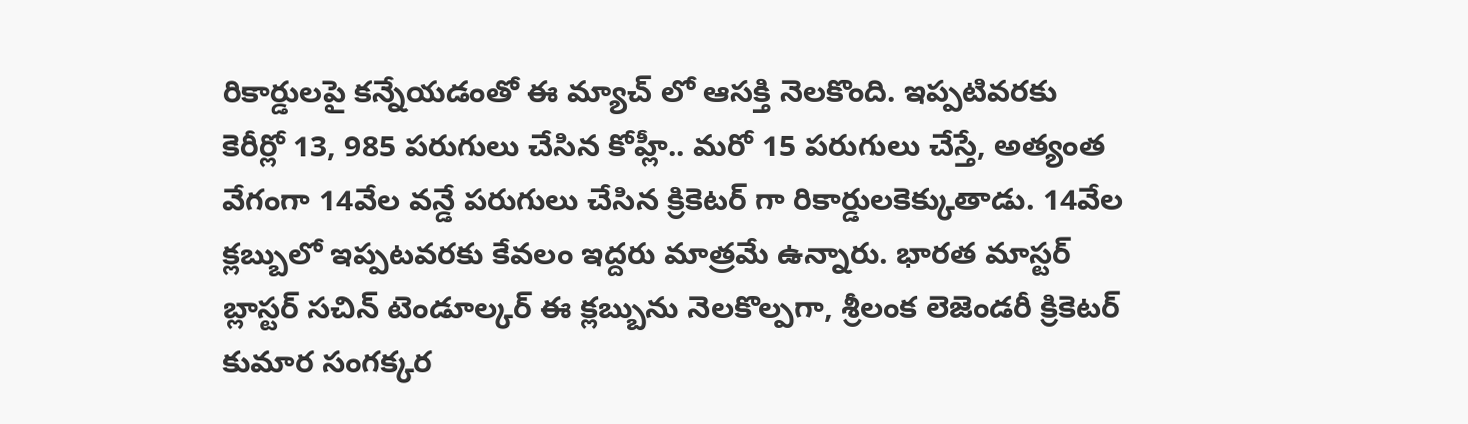రికార్డుల‌పై క‌న్నేయ‌డంతో ఈ మ్యాచ్ లో ఆస‌క్తి నెల‌కొంది. ఇప్ప‌టివ‌ర‌కు కెరీర్లో 13, 985 ప‌రుగులు చేసిన కోహ్లీ.. మ‌రో 15 ప‌రుగులు చేస్తే, అత్యంత వేగంగా 14వేల వ‌న్డే ప‌రుగులు చేసిన క్రికెట‌ర్ గా రికార్డుల‌కెక్కుతాడు. 14వేల క్ల‌బ్బులో ఇప్ప‌ట‌వ‌ర‌కు కేవ‌లం ఇద్ద‌రు మాత్ర‌మే ఉన్నారు. భార‌త మాస్ట‌ర్ బ్లాస్ట‌ర్ సచిన్ టెండూల్కర్ ఈ క్ల‌బ్బును నెల‌కొల్ప‌గా, శ్రీలంక లెజెండ‌రీ క్రికెట‌ర్ కుమార సంగక్క‌ర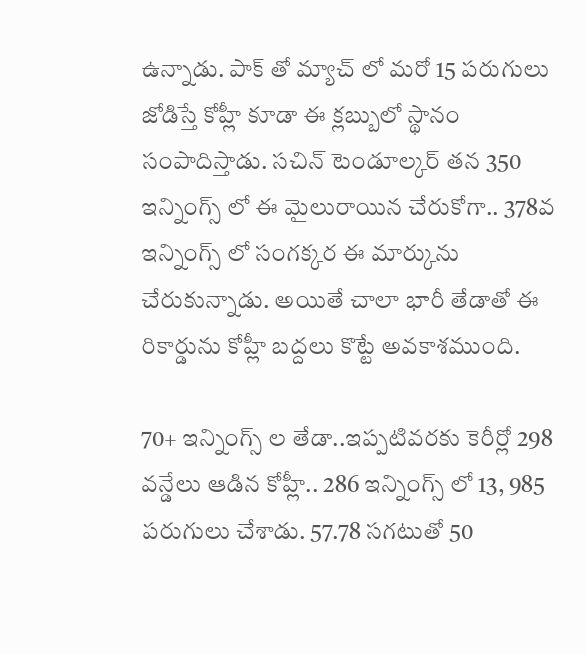ఉన్నాడు. పాక్ తో మ్యాచ్ లో మ‌రో 15 ప‌ర‌ుగులు జోడిస్తే కోహ్లీ కూడా ఈ క్ల‌బ్బులో స్థానం సంపాదిస్తాడు. స‌చిన్ టెండూల్క‌ర్ త‌న 350 ఇన్నింగ్స్ లో ఈ మైలురాయిన చేరుకోగా.. 378వ ఇన్నింగ్స్ లో సంగ‌క్క‌ర ఈ మార్కును చేరుకున్నాడు. అయితే చాలా భారీ తేడాతో ఈ రికార్డును కోహ్లీ బ‌ద్ద‌లు కొట్టే అవ‌కాశ‌ముంది.

70+ ఇన్నింగ్స్ ల తేడా..ఇప్ప‌టివ‌ర‌కు కెరీర్లో 298 వ‌న్డేలు ఆడిన కోహ్లీ.. 286 ఇన్నింగ్స్ లో 13, 985 ప‌రుగులు చేశాడు. 57.78 స‌గటుతో 50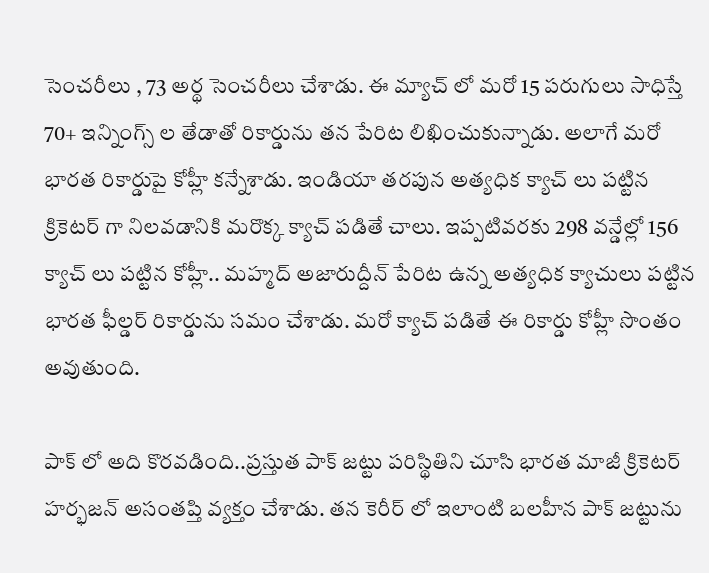సెంచ‌రీలు , 73 అర్థ సెంచ‌రీలు చేశాడు. ఈ మ్యాచ్ లో మ‌రో 15 ప‌రుగులు సాధిస్తే 70+ ఇన్నింగ్స్ ల తేడాతో రికార్డును త‌న పేరిట లిఖించుకున్నాడు. అలాగే మ‌రో భార‌త రికార్డుపై కోహ్లీ క‌న్నేశాడు. ఇండియా త‌ర‌పున అత్య‌ధిక క్యాచ్ లు ప‌ట్టిన క్రికెట‌ర్ గా నిల‌వ‌డానికి మరొక్క క్యాచ్ ప‌డితే చాలు. ఇప్ప‌టివ‌ర‌కు 298 వ‌న్డేల్లో 156 క్యాచ్ లు ప‌ట్టిన కోహ్లీ.. మ‌హ్మ‌ద్ అజారుద్దీన్ పేరిట ఉన్న అత్య‌ధిక క్యాచులు ప‌ట్టిన భార‌త ఫీల్డ‌ర్ రికార్డును స‌మం చేశాడు. మ‌రో క్యాచ్ ప‌డితే ఈ రికార్డు కోహ్లీ సొంతం అవుతుంది.

పాక్ లో అది కొర‌వ‌డింది..ప్ర‌స్తుత పాక్ జట్టు ప‌రిస్థితిని చూసి భారత మాజీ క్రికెట‌ర్ హ‌ర్భ‌జ‌న్ అసంత‌ప్తి వ్య‌క్తం చేశాడు. త‌న కెరీర్ లో ఇలాంటి బలహీన పాక్ జ‌ట్టును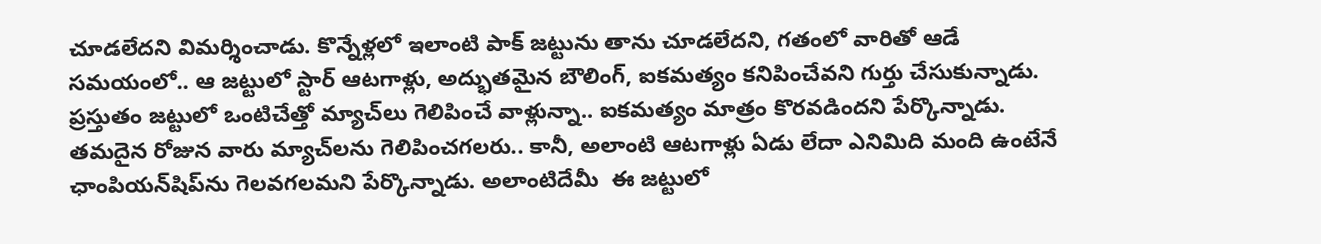చూడ‌లేద‌ని విమ‌ర్శించాడు. కొన్నేళ్లలో ఇలాంటి పాక్‌ జట్టును తాను చూడలేదని, గతంలో వారితో ఆడే సమయంలో.. ఆ జట్టులో స్టార్‌ ఆటగాళ్లు, అద్భుతమైన బౌలింగ్‌, ఐకమత్యం కనిపించేవని గుర్తు చేసుకున్నాడు. ప్రస్తుతం జట్టులో ఒంటిచేత్తో మ్యాచ్‌లు గెలిపించే వాళ్లున్నా.. ఐకమత్యం మాత్రం కొరవడిందని పేర్కొన్నాడు. తమదైన రోజున వారు మ్యాచ్‌లను గెలిపించగలరు.. కానీ, అలాంటి ఆటగాళ్లు ఏడు లేదా ఎనిమిది మంది ఉంటేనే ఛాంపియన్‌షిప్‌ను గెలవగలమ‌ని పేర్కొన్నాడు. అలాంటిదేమీ  ఈ జట్టులో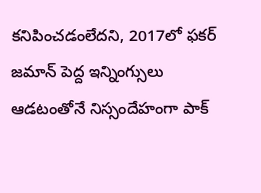కనిపించడంలేదని, 2017లో ఫకర్‌ జమాన్‌ పెద్ద ఇన్నింగ్సులు ఆడటంతోనే నిస్సందేహంగా పాక్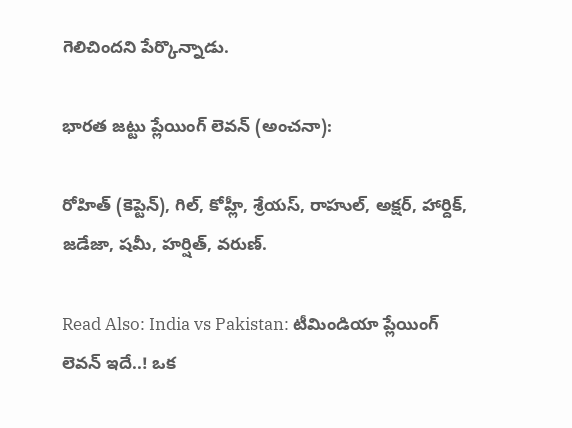గెలిచింద‌ని పేర్కొన్నాడు.

భార‌త జ‌ట్టు ప్లేయింగ్ లెవ‌న్ (అంచ‌నా):

రోహిత్ (కెప్టెన్), గిల్, కోహ్లీ, శ్రేయ‌స్, రాహుల్, అక్ష‌ర్, హార్దిక్, జ‌డేజా, ష‌మీ, హ‌ర్షిత్, వ‌రుణ్.

Read Also: India vs Pakistan: టీమిండియా ప్లేయింగ్ లెవన్ ఇదే..! ఒక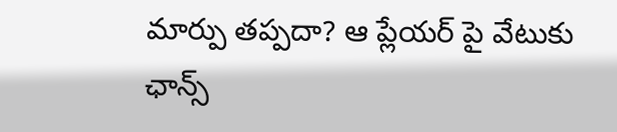మార్పు తప్పదా? ఆ ప్లేయర్ పై వేటుకు ఛాన్స్